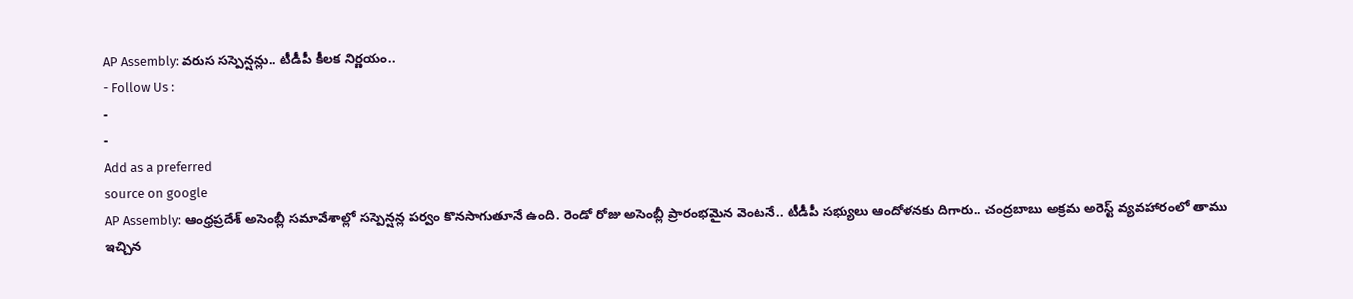AP Assembly: వరుస సస్పెన్షన్లు.. టీడీపీ కీలక నిర్ణయం..
- Follow Us :
-
-
Add as a preferred
source on google
AP Assembly: ఆంధ్రప్రదేశ్ అసెంబ్లీ సమావేశాల్లో సస్పెన్షన్ల పర్వం కొనసాగుతూనే ఉంది. రెండో రోజు అసెంబ్లీ ప్రారంభమైన వెంటనే.. టీడీపీ సభ్యులు ఆందోళనకు దిగారు.. చంద్రబాబు అక్రమ అరెస్ట్ వ్యవహారంలో తాము ఇచ్చిన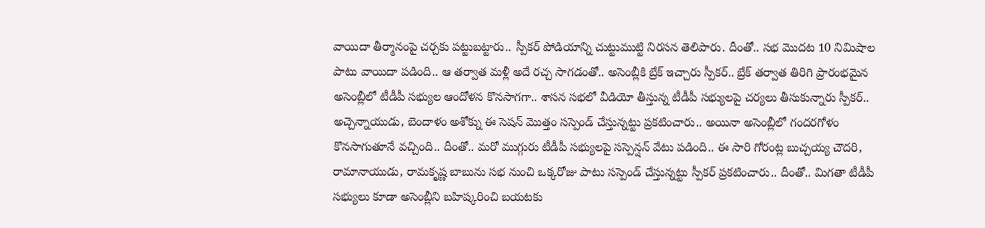వాయిదా తీర్మానంపై చర్చకు పట్టుబట్టారు.. స్పీకర్ పోడియాన్ని చుట్టుముట్టి నిరసన తెలిపారు. దీంతో.. సభ మొదట 10 నిమిషాల పాటు వాయిదా పడింది.. ఆ తర్వాత మళ్లీ అదే రచ్చ సాగడంతో.. అసెంబ్లీకి బ్రేక్ ఇచ్చారు స్పీకర్.. బ్రేక్ తర్వాత తిరిగి ప్రారంభమైన అసెంబ్లీలో టీడీపీ సభ్యుల ఆందోళన కొనసాగగా.. శాసన సభలో వీడియో తీస్తున్న టీడీపీ సభ్యులపై చర్యలు తీసుకున్నారు స్పీకర్.. అచ్చెన్నాయుడు, బెందాళం అశోక్ను ఈ సెషన్ మొత్తం సస్పెండ్ చేస్తున్నట్టు ప్రకటించారు.. అయినా అసెంబ్లీలో గందరగోళం కొనసాగుతూనే వచ్చింది.. దీంతో.. మరో ముగ్గురు టీడీపీ సభ్యులపై సస్పెన్షన్ వేటు పడింది.. ఈ సారి గోరంట్ల బుచ్చయ్య చౌదరి, రామానాయుడు, రామకృష్ణ బాబును సభ నుంచి ఒక్కరోజు పాటు సస్పెండ్ చేస్తున్నట్టు స్పీకర్ ప్రకటించారు.. దీంతో.. మిగతా టీడీపీ సభ్యులు కూడా అసెంబ్లీని బహిష్కరించి బయటకు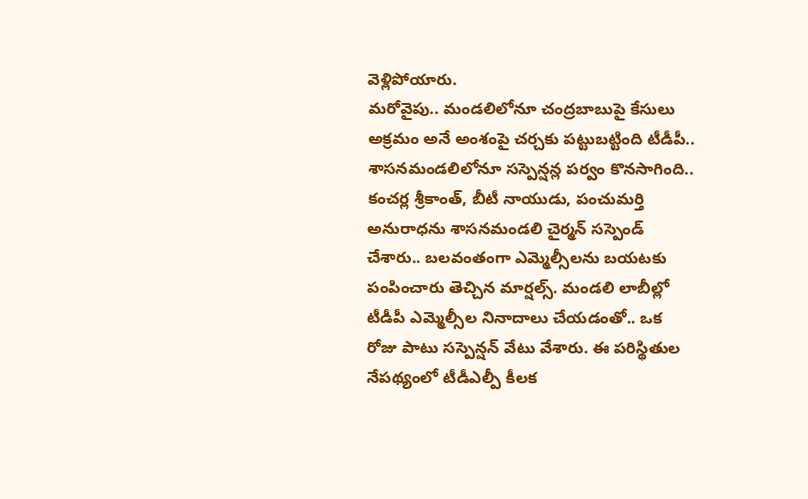వెళ్లిపోయారు.
మరోవైపు.. మండలిలోనూ చంద్రబాబుపై కేసులు అక్రమం అనే అంశంపై చర్చకు పట్టుబట్టింది టీడీపీ.. శాసనమండలిలోనూ సస్పెన్షన్ల పర్వం కొనసాగింది.. కంచర్ల శ్రీకాంత్, బీటీ నాయుడు, పంచుమర్తి అనురాధను శాసనమండలి చైర్మన్ సస్పెండ్ చేశారు.. బలవంతంగా ఎమ్మెల్సీలను బయటకు పంపించారు తెచ్చిన మార్షల్స్. మండలి లాబీల్లో టీడీపీ ఎమ్మెల్సీల నినాదాలు చేయడంతో.. ఒక రోజు పాటు సస్పెన్షన్ వేటు వేశారు. ఈ పరిస్థితుల నేపథ్యంలో టీడీఎల్పీ కీలక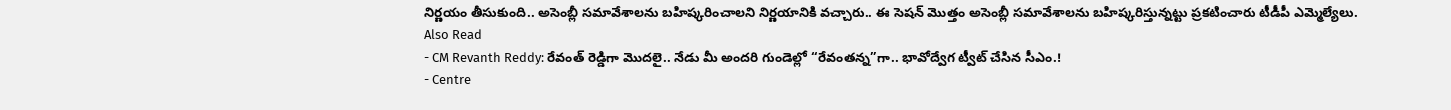నిర్ణయం తీసుకుంది.. అసెంబ్లీ సమావేశాలను బహిష్కరించాలని నిర్ణయానికి వచ్చారు.. ఈ సెషన్ మొత్తం అసెంబ్లీ సమావేశాలను బహిష్కరిస్తున్నట్టు ప్రకటించారు టీడీపీ ఎమ్మెల్యేలు.
Also Read
- CM Revanth Reddy: రేవంత్ రెడ్డిగా మొదలై.. నేడు మీ అందరి గుండెల్లో “రేవంతన్న”గా.. భావోద్వేగ ట్వీట్ చేసిన సీఎం.!
- Centre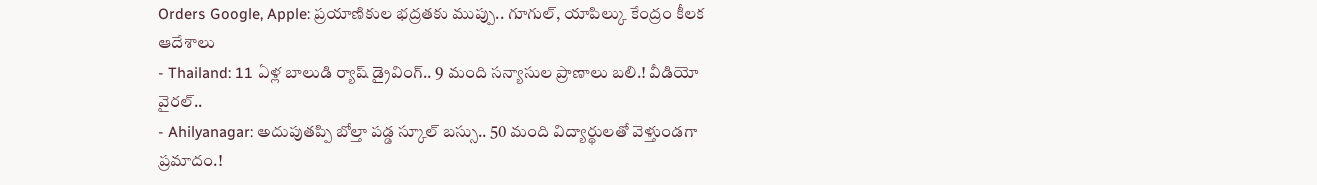Orders Google, Apple: ప్రయాణికుల భద్రతకు ముప్పు.. గూగుల్, యాపిల్కు కేంద్రం కీలక ఆదేశాలు
- Thailand: 11 ఏళ్ల బాలుడి ర్యాష్ డ్రైవింగ్.. 9 మంది సన్యాసుల ప్రాణాలు బలి.! వీడియో వైరల్..
- Ahilyanagar: అదుపుతప్పి బోల్తా పడ్డ స్కూల్ బస్సు.. 50 మంది విద్యార్థులతో వెళ్తుండగా ప్రమాదం.!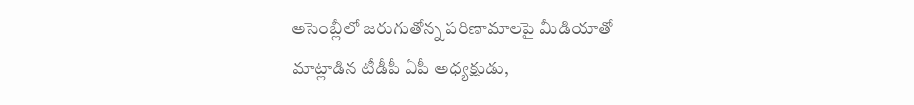అసెంబ్లీలో జరుగుతోన్న పరిణామాలపై మీడియాతో మాట్లాడిన టీడీపీ ఏపీ అధ్యక్షుడు,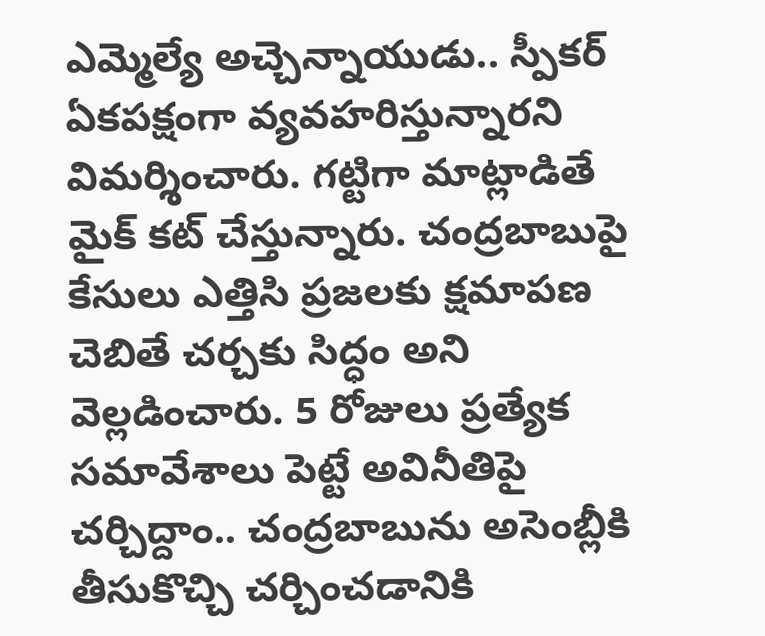ఎమ్మెల్యే అచ్చెన్నాయుడు.. స్పీకర్ ఏకపక్షంగా వ్యవహరిస్తున్నారని విమర్శించారు. గట్టిగా మాట్లాడితే మైక్ కట్ చేస్తున్నారు. చంద్రబాబుపై కేసులు ఎత్తిసి ప్రజలకు క్షమాపణ చెబితే చర్చకు సిద్ధం అని వెల్లడించారు. 5 రోజులు ప్రత్యేక సమావేశాలు పెట్టే అవినీతిపై చర్చిద్దాం.. చంద్రబాబును అసెంబ్లీకి తీసుకొచ్చి చర్చించడానికి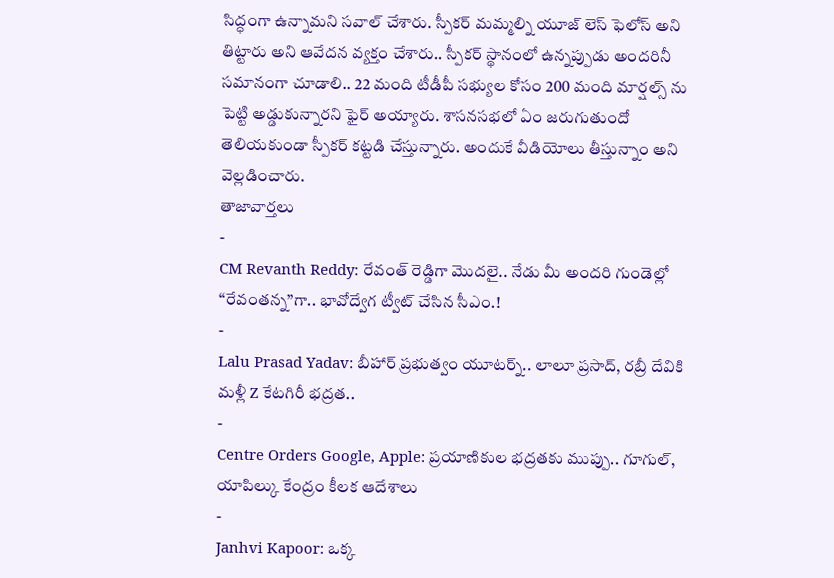సిద్ధంగా ఉన్నామని సవాల్ చేశారు. స్పీకర్ మమ్మల్ని యూజ్ లెస్ ఫెలోస్ అని తిట్టారు అని ఆవేదన వ్యక్తం చేశారు.. స్పీకర్ స్థానంలో ఉన్నప్పుడు అందరినీ సమానంగా చూడాలి.. 22 మంది టీడీపీ సభ్యుల కోసం 200 మంది మార్షల్స్ ను పెట్టి అడ్డుకున్నారని ఫైర్ అయ్యారు. శాసనసభలో ఏం జరుగుతుందో తెలియకుండా స్పీకర్ కట్టడి చేస్తున్నారు. అందుకే వీడియోలు తీస్తున్నాం అని వెల్లడించారు.
తాజావార్తలు
-
CM Revanth Reddy: రేవంత్ రెడ్డిగా మొదలై.. నేడు మీ అందరి గుండెల్లో “రేవంతన్న”గా.. భావోద్వేగ ట్వీట్ చేసిన సీఎం.!
-
Lalu Prasad Yadav: బీహార్ ప్రభుత్వం యూటర్న్.. లాలూ ప్రసాద్, రబ్రీ దేవికి మళ్లీ Z కేటగిరీ భద్రత..
-
Centre Orders Google, Apple: ప్రయాణికుల భద్రతకు ముప్పు.. గూగుల్, యాపిల్కు కేంద్రం కీలక ఆదేశాలు
-
Janhvi Kapoor: ఒక్క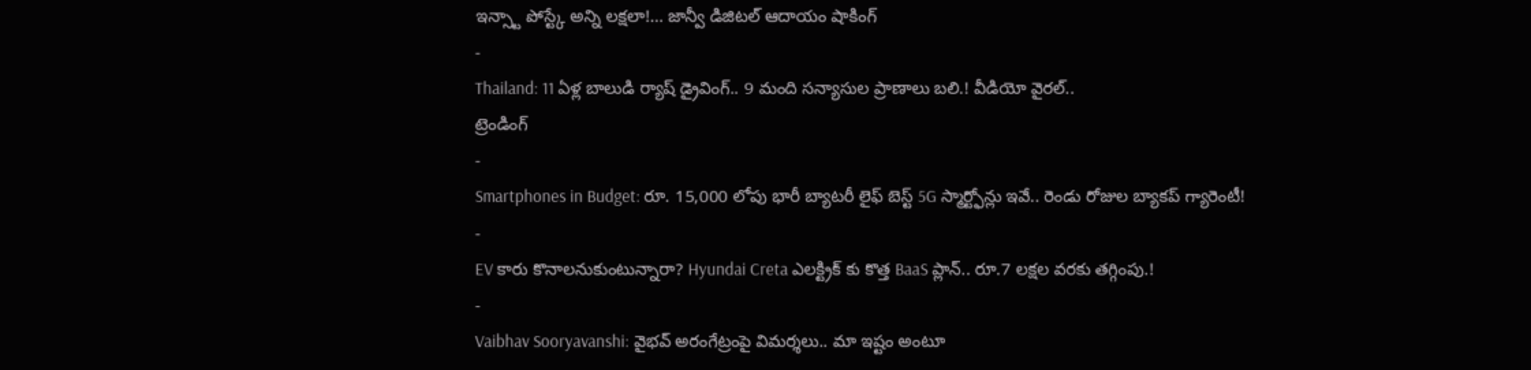ఇన్స్టా పోస్ట్కే అన్ని లక్షలా!… జాన్వీ డిజిటల్ ఆదాయం షాకింగ్
-
Thailand: 11 ఏళ్ల బాలుడి ర్యాష్ డ్రైవింగ్.. 9 మంది సన్యాసుల ప్రాణాలు బలి.! వీడియో వైరల్..
ట్రెండింగ్
-
Smartphones in Budget: రూ. 15,000 లోపు భారీ బ్యాటరీ లైఫ్ బెస్ట్ 5G స్మార్ట్ఫోన్లు ఇవే.. రెండు రోజుల బ్యాకప్ గ్యారెంటీ!
-
EV కారు కొనాలనుకుంటున్నారా? Hyundai Creta ఎలక్ట్రిక్ కు కొత్త BaaS ప్లాన్.. రూ.7 లక్షల వరకు తగ్గింపు.!
-
Vaibhav Sooryavanshi: వైభవ్ అరంగేట్రంపై విమర్శలు.. మా ఇష్టం అంటూ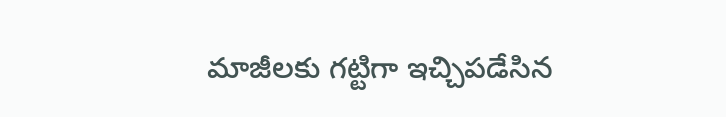మాజీలకు గట్టిగా ఇచ్చిపడేసిన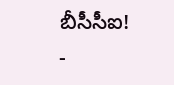బీసీసీఐ!
-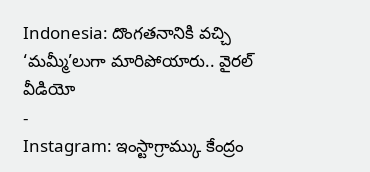Indonesia: దొంగతనానికి వచ్చి ‘మమ్మీ’లుగా మారిపోయారు.. వైరల్ వీడియో
-
Instagram: ఇంస్టాగ్రామ్కు కేంద్రం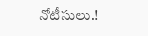నోటీసులు.!